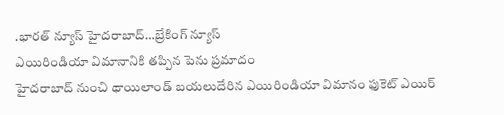.భారత్ న్యూస్ హైదరాబాద్…బ్రేకింగ్ న్యూస్
ఎయిరిండియా విమానానికి తప్పిన పెను ప్రమాదం
హైదరాబాద్ నుంచి థాయిలాండ్ బయలుదేరిన ఎయిరిండియా విమానం ఫుకెట్ ఎయిర్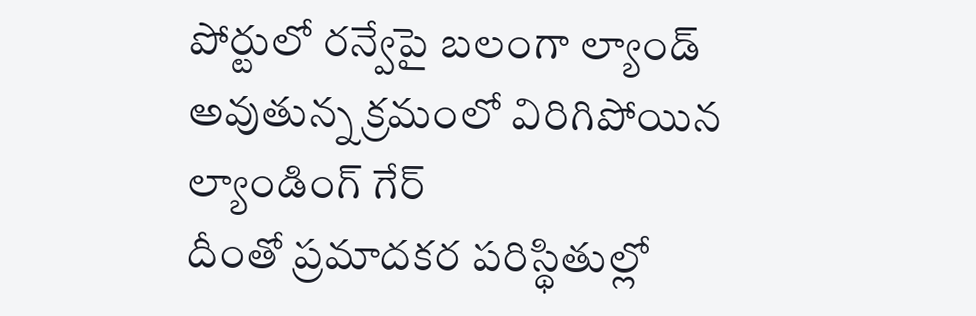పోర్టులో రన్వేపై బలంగా ల్యాండ్ అవుతున్న క్రమంలో విరిగిపోయిన ల్యాండింగ్ గేర్
దీంతో ప్రమాదకర పరిస్థితుల్లో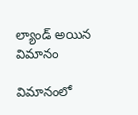ల్యాండ్ అయిన విమానం

విమానంలో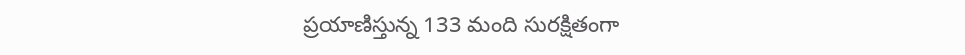ప్రయాణిస్తున్న 133 మంది సురక్షితంగా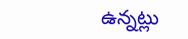ఉన్నట్లు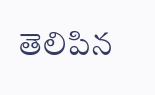తెలిపిన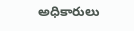అధికారులు